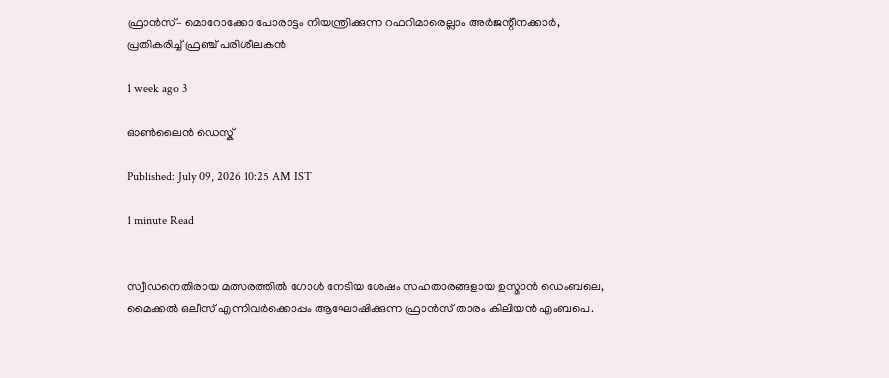ഫ്രാൻസ്– മൊറോക്കോ പോരാട്ടം നിയന്ത്രിക്കുന്ന റഫറിമാരെല്ലാം അർജന്റീനക്കാര്‍, പ്രതികരിച്ച് ഫ്രഞ്ച് പരിശീലകൻ

1 week ago 3

ഓൺലൈൻ ഡെസ്ക്

Published: July 09, 2026 10:25 AM IST

1 minute Read


സ്വീഡനെതിരായ മത്സരത്തിൽ ഗോൾ നേടിയ ശേഷം സഹതാരങ്ങളായ ഉസ്മാൻ ‍ഡെംബലെ, മൈക്കൽ ഒലീസ് എന്നിവർക്കൊപ്പം ആഘോഷിക്കുന്ന ഫ്രാൻസ് താരം കിലിയൻ എംബപെ.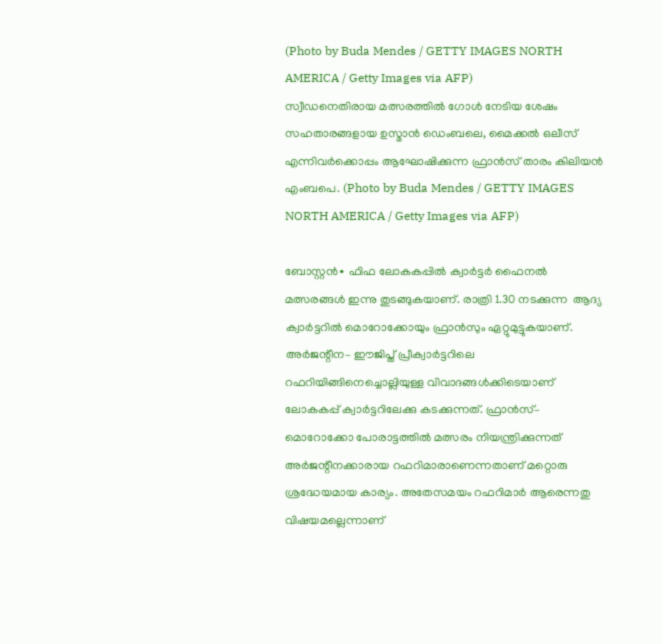(Photo by Buda Mendes / GETTY IMAGES NORTH AMERICA / Getty Images via AFP)
സ്വീഡനെതിരായ മത്സരത്തിൽ ഗോൾ നേടിയ ശേഷം സഹതാരങ്ങളായ ഉസ്മാൻ ‍ഡെംബലെ, മൈക്കൽ ഒലീസ് എന്നിവർക്കൊപ്പം ആഘോഷിക്കുന്ന ഫ്രാൻസ് താരം കിലിയൻ എംബപെ. (Photo by Buda Mendes / GETTY IMAGES NORTH AMERICA / Getty Images via AFP)

ബോസ്റ്റൻ∙ ഫിഫ ലോകകപ്പിൽ ക്വാർട്ടർ ഫൈനല്‍ മത്സരങ്ങൾ ഇന്നു തുടങ്ങുകയാണ്. രാത്രി 1.30 നടക്കുന്ന  ആദ്യ ക്വാർട്ടറിൽ മൊറോക്കോയും ഫ്രാൻസും ഏറ്റുമുട്ടുകയാണ്. അര്‍ജന്റീന– ഈജിപ്ത് പ്രീക്വാർട്ടറിലെ റഫറിയിങ്ങിനെച്ചൊല്ലിയുള്ള വിവാദങ്ങൾക്കിടെയാണ് ലോകകപ്പ് ക്വാർട്ടറിലേക്കു കടക്കുന്നത്. ഫ്രാൻസ്– മൊറോക്കോ പോരാട്ടത്തിൽ മത്സരം നിയന്ത്രിക്കുന്നത് അർജന്റീനക്കാരായ റഫറിമാരാണെന്നതാണ് മറ്റൊരു ശ്രദ്ധേയമായ കാര്യം. അതേസമയം റഫറിമാർ ആരെന്നതു വിഷയമല്ലെന്നാണ്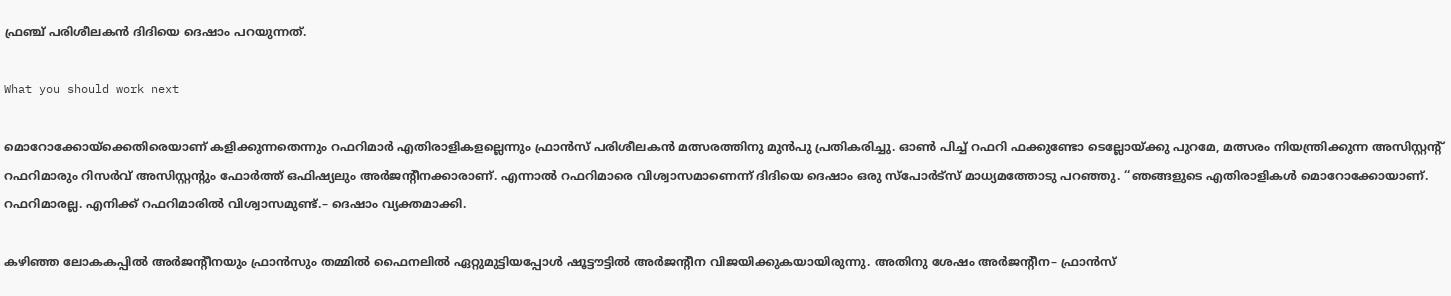ഫ്രഞ്ച് പരിശീലകൻ ദിദിയെ ദെഷാം പറയുന്നത്.

What you should work next

മൊറോക്കോയ്ക്കെതിരെയാണ് കളിക്കുന്നതെന്നും റഫറിമാർ എതിരാളികളല്ലെന്നും ഫ്രാൻസ് പരിശീലകൻ മത്സരത്തിനു മുൻപു പ്രതികരിച്ചു. ഓൺ പിച്ച് റഫറി ഫക്കുണ്ടോ ടെല്ലോയ്ക്കു പുറമേ, മത്സരം നിയന്ത്രിക്കുന്ന അസിസ്റ്റന്റ് റഫറിമാരും റിസർവ് അസിസ്റ്റന്റും ഫോർത്ത് ഒഫിഷ്യലും അർജന്റീനക്കാരാണ്. എന്നാൽ റഫറിമാരെ വിശ്വാസമാണെന്ന് ദിദിയെ ദെഷാം ഒരു സ്പോർട്സ് മാധ്യമത്തോടു പറഞ്ഞു. ‘‘ഞങ്ങളുടെ എതിരാളികൾ മൊറോക്കോയാണ്. റഫറിമാരല്ല. എനിക്ക് റഫറിമാരി‍ൽ വിശ്വാസമുണ്ട്.– ദെഷാം വ്യക്തമാക്കി.

കഴിഞ്ഞ ലോകകപ്പിൽ അർജന്റീനയും ഫ്രാൻ‌സും തമ്മിൽ ഫൈനലിൽ ഏറ്റുമുട്ടിയപ്പോൾ ഷൂട്ടൗട്ടില്‍ അർജന്റീന വിജയിക്കുകയായിരുന്നു. അതിനു ശേഷം അർജന്റീന– ഫ്രാൻസ്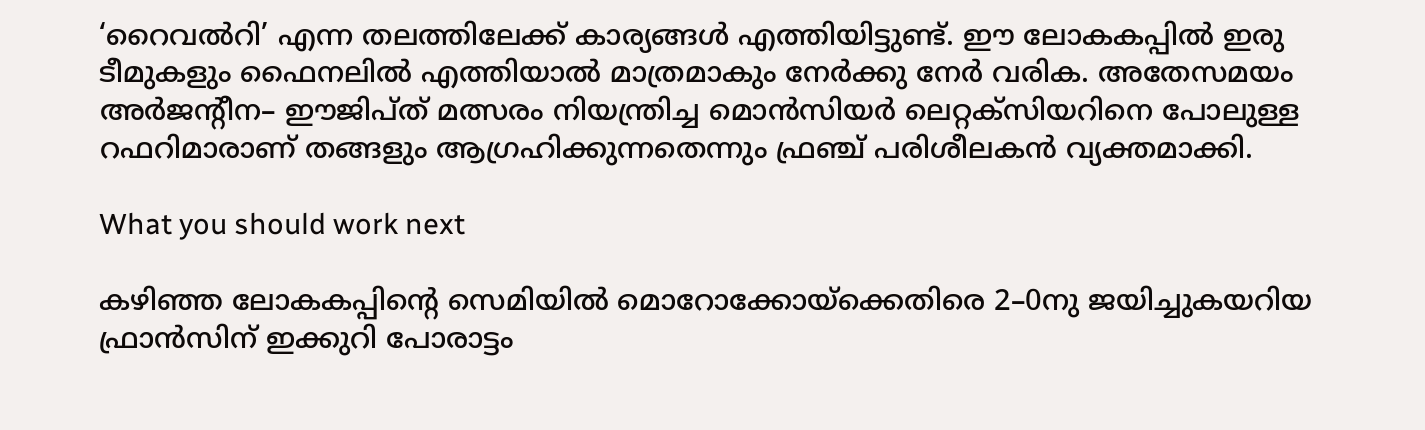‘റൈവൽറി’ എന്ന തലത്തിലേക്ക് കാര്യങ്ങൾ എത്തിയിട്ടുണ്ട്. ഈ ലോകകപ്പിൽ ഇരു ടീമുകളും ഫൈനലില്‍ എത്തിയാൽ മാത്രമാകും നേർക്കു നേർ വരിക. അതേസമയം അർജന്റീന– ഈജിപ്ത് മത്സരം നിയന്ത്രിച്ച മൊൻസിയർ ലെറ്റക്സിയറിനെ പോലുള്ള റഫറിമാരാണ് തങ്ങളും ആഗ്രഹിക്കുന്നതെന്നും ഫ്രഞ്ച് പരിശീലകൻ വ്യക്തമാക്കി.

What you should work next

കഴിഞ്ഞ ലോകകപ്പിന്റെ സെമിയിൽ മൊറോക്കോയ്ക്കെതിരെ 2–0നു ജയിച്ചുകയറിയ ഫ്രാൻസിന് ഇക്കുറി പോരാട്ടം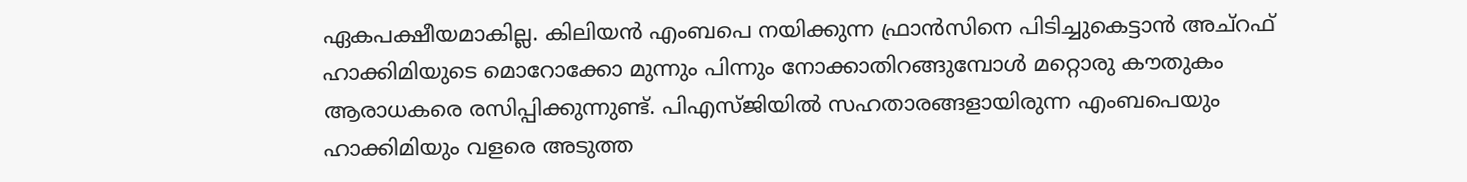ഏകപക്ഷീയമാകില്ല. കിലിയൻ എംബപെ നയിക്കുന്ന ഫ്രാൻസിനെ പിടിച്ചുകെട്ടാൻ അച്റഫ് ഹാക്കിമിയുടെ മൊറോക്കോ മുന്നും പിന്നും നോക്കാതിറങ്ങുമ്പോൾ മറ്റൊരു കൗതുകം ആരാധകരെ രസിപ്പിക്കുന്നുണ്ട്. പിഎസ്ജിയിൽ സഹതാരങ്ങളായിരുന്ന എംബപെയും ഹാക്കിമിയും വളരെ അടുത്ത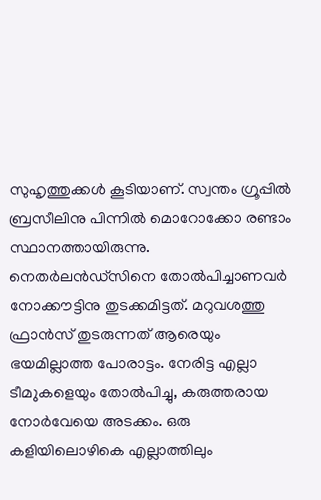സുഹൃത്തുക്കൾ കൂടിയാണ്. സ്വന്തം ഗ്രൂപ്പിൽ ബ്രസീലിനു പിന്നിൽ മൊറോക്കോ രണ്ടാം സ്ഥാനത്തായിരുന്നു. നെതർലൻഡ്സിനെ തോൽപിച്ചാണവർ നോക്കൗട്ടിനു തുടക്കമിട്ടത്. മറുവശത്തു ഫ്രാൻസ് തുടരുന്നത് ആരെയും ഭയമില്ലാത്ത പോരാട്ടം. നേരിട്ട എല്ലാ ടീമ‍ുകളെയും തോൽപിച്ചു, കരുത്തരായ നോർവേയെ അടക്കം. ഒരു കളിയിലൊഴികെ എല്ലാത്തിലും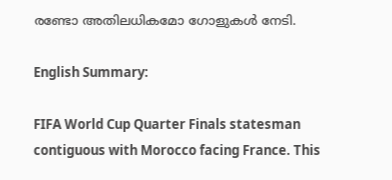രണ്ടോ അതിലധികമോ ഗോളുകൾ നേടി.

English Summary:

FIFA World Cup Quarter Finals statesman contiguous with Morocco facing France. This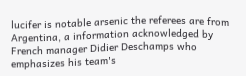lucifer is notable arsenic the referees are from Argentina, a information acknowledged by French manager Didier Deschamps who emphasizes his team's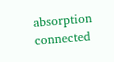absorption connected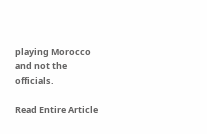playing Morocco and not the officials.

Read Entire Article